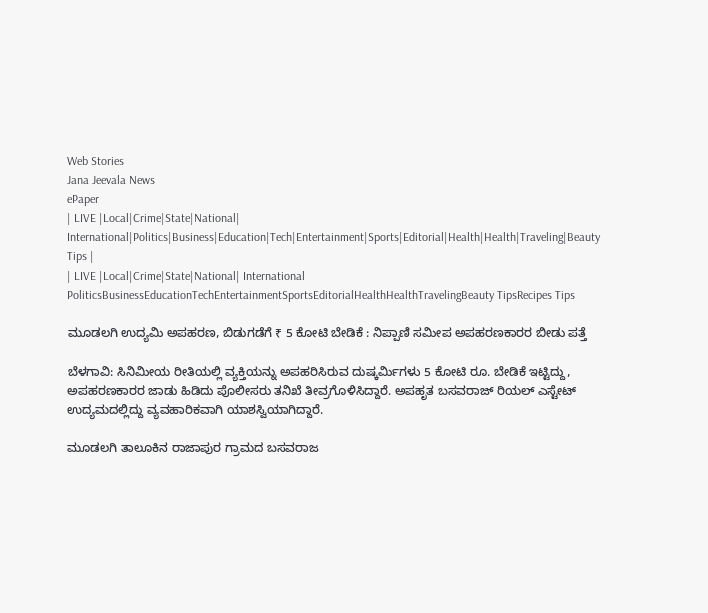Web Stories
Jana Jeevala News
ePaper
| LIVE |Local|Crime|State|National| International|Politics|Business|Education|Tech|Entertainment|Sports|Editorial|Health|Health|Traveling|Beauty Tips |
| LIVE |Local|Crime|State|National| International
PoliticsBusinessEducationTechEntertainmentSportsEditorialHealthHealthTravelingBeauty TipsRecipes Tips

ಮೂಡಲಗಿ ಉದ್ಯಮಿ ಅಪಹರಣ, ಬಿಡುಗಡೆಗೆ ₹ 5 ಕೋಟಿ ಬೇಡಿಕೆ : ನಿಪ್ಪಾಣಿ ಸಮೀಪ ಅಪಹರಣಕಾರರ ಬೀಡು ಪತ್ತೆ

ಬೆಳಗಾವಿ: ಸಿನಿಮೀಯ ರೀತಿಯಲ್ಲಿ ವ್ಯಕ್ತಿಯನ್ನು ಅಪಹರಿಸಿರುವ ದುಷ್ಕರ್ಮಿಗಳು 5 ಕೋಟಿ ರೂ. ಬೇಡಿಕೆ ಇಟ್ಟಿದ್ದು, ಅಪಹರಣಕಾರರ ಜಾಡು ಹಿಡಿದು ಪೊಲೀಸರು ತನಿಖೆ ತೀವ್ರಗೊಳಿಸಿದ್ದಾರೆ. ಅಪಹೃತ ಬಸವರಾಜ್ ರಿಯಲ್ ಎಸ್ಟೇಟ್ ಉದ್ಯಮದಲ್ಲಿದ್ದು ವ್ಯವಹಾರಿಕವಾಗಿ ಯಾಶಸ್ವಿಯಾಗಿದ್ದಾರೆ.

ಮೂಡಲಗಿ ತಾಲೂಕಿನ ರಾಜಾಪುರ ಗ್ರಾಮದ ಬಸವರಾಜ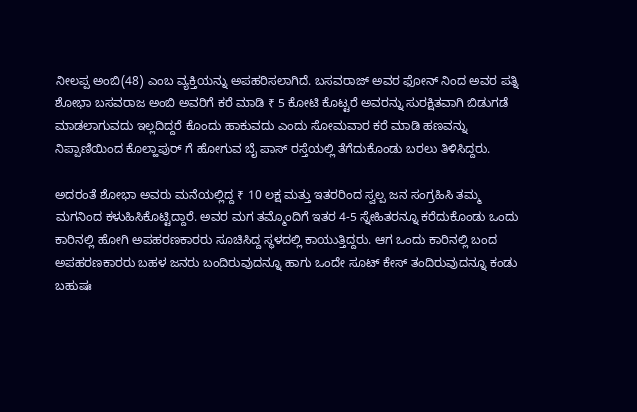ನೀಲಪ್ಪ ಅಂಬಿ(48) ಎಂಬ ವ್ಯಕ್ತಿಯನ್ನು ಅಪಹರಿಸಲಾಗಿದೆ. ಬಸವರಾಜ್ ಅವರ ಫೋನ್ ನಿಂದ ಅವರ ಪತ್ನಿ ಶೋಭಾ ಬಸವರಾಜ ಅಂಬಿ ಅವರಿಗೆ ಕರೆ ಮಾಡಿ ₹ 5 ಕೋಟಿ ಕೊಟ್ಟರೆ ಅವರನ್ನು ಸುರಕ್ಷಿತವಾಗಿ ಬಿಡುಗಡೆ ಮಾಡಲಾಗುವದು ಇಲ್ಲದಿದ್ದರೆ ಕೊಂದು ಹಾಕುವದು ಎಂದು ಸೋಮವಾರ ಕರೆ ಮಾಡಿ ಹಣವನ್ನು ನಿಪ್ಪಾಣಿಯಿಂದ ಕೊಲ್ಹಾಪುರ್ ಗೆ ಹೋಗುವ ಬೈ ಪಾಸ್ ರಸ್ತೆಯಲ್ಲಿ ತೆಗೆದುಕೊಂಡು ಬರಲು ತಿಳಿಸಿದ್ದರು.

ಅದರಂತೆ ಶೋಭಾ ಅವರು ಮನೆಯಲ್ಲಿದ್ದ ₹ 10 ಲಕ್ಷ ಮತ್ತು ಇತರರಿಂದ ಸ್ವಲ್ಪ ಜನ ಸಂಗ್ರಹಿಸಿ ತಮ್ಮ ಮಗನಿಂದ ಕಳುಹಿಸಿಕೊಟ್ಟಿದ್ದಾರೆ. ಅವರ ಮಗ ತಮ್ಮೊಂದಿಗೆ ಇತರ 4-5 ಸ್ನೇಹಿತರನ್ನೂ ಕರೆದುಕೊಂಡು ಒಂದು ಕಾರಿನಲ್ಲಿ ಹೋಗಿ ಅಪಹರಣಕಾರರು ಸೂಚಿಸಿದ್ದ ಸ್ಥಳದಲ್ಲಿ ಕಾಯುತ್ತಿದ್ದರು. ಆಗ ಒಂದು ಕಾರಿನಲ್ಲಿ ಬಂದ ಅಪಹರಣಕಾರರು ಬಹಳ ಜನರು ಬಂದಿರುವುದನ್ನೂ ಹಾಗು ಒಂದೇ ಸೂಟ್ ಕೇಸ್ ತಂದಿರುವುದನ್ನೂ ಕಂಡು ಬಹುಷಃ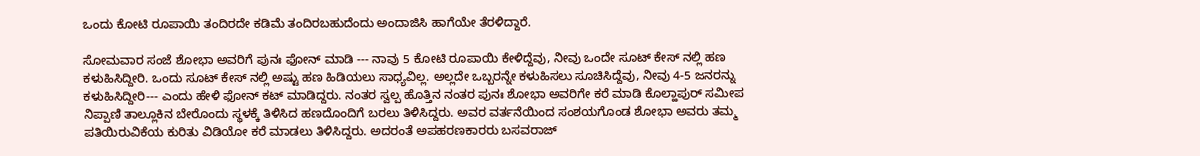ಒಂದು ಕೋಟಿ ರೂಪಾಯಿ ತಂದಿರದೇ ಕಡಿಮೆ ತಂದಿರಬಹುದೆಂದು ಅಂದಾಜಿಸಿ ಹಾಗೆಯೇ ತೆರಳಿದ್ದಾರೆ.

ಸೋಮವಾರ ಸಂಜೆ ಶೋಭಾ ಅವರಿಗೆ ಪುನಃ ಫೋನ್ ಮಾಡಿ --- ನಾವು 5 ಕೋಟಿ ರೂಪಾಯಿ ಕೇಳಿದ್ದೆವು, ನೀವು ಒಂದೇ ಸೂಟ್ ಕೇಸ್ ನಲ್ಲಿ ಹಣ ಕಳುಹಿಸಿದ್ದೀರಿ. ಒಂದು ಸೂಟ್ ಕೇಸ್ ನಲ್ಲಿ ಅಷ್ಟು ಹಣ ಹಿಡಿಯಲು ಸಾಧ್ಯವಿಲ್ಲ. ಅಲ್ಲದೇ ಒಬ್ಬರನ್ನೇ ಕಳುಹಿಸಲು ಸೂಚಿಸಿದ್ದೆವು, ನೀವು 4-5 ಜನರನ್ನು ಕಳುಹಿಸಿದ್ದೀರಿ--- ಎಂದು ಹೇಳಿ ಫೋನ್ ಕಟ್ ಮಾಡಿದ್ದರು. ನಂತರ ಸ್ವಲ್ಪ ಹೊತ್ತಿನ ನಂತರ ಪುನಃ ಶೋಭಾ ಅವರಿಗೇ ಕರೆ ಮಾಡಿ ಕೊಲ್ಹಾಪುರ್ ಸಮೀಪ ನಿಪ್ಪಾಣಿ ತಾಲ್ಲೂಕಿನ ಬೇರೊಂದು ಸ್ಥಳಕ್ಕೆ ತಿಳಿಸಿದ ಹಣದೊಂದಿಗೆ ಬರಲು ತಿಳಿಸಿದ್ದರು. ಅವರ ವರ್ತನೆಯಿಂದ ಸಂಶಯಗೊಂಡ ಶೋಭಾ ಅವರು ತಮ್ಮ ಪತಿಯಿರುವಿಕೆಯ ಕುರಿತು ವಿಡಿಯೋ ಕರೆ ಮಾಡಲು ತಿಳಿಸಿದ್ದರು. ಅದರಂತೆ ಅಪಹರಣಕಾರರು ಬಸವರಾಜ್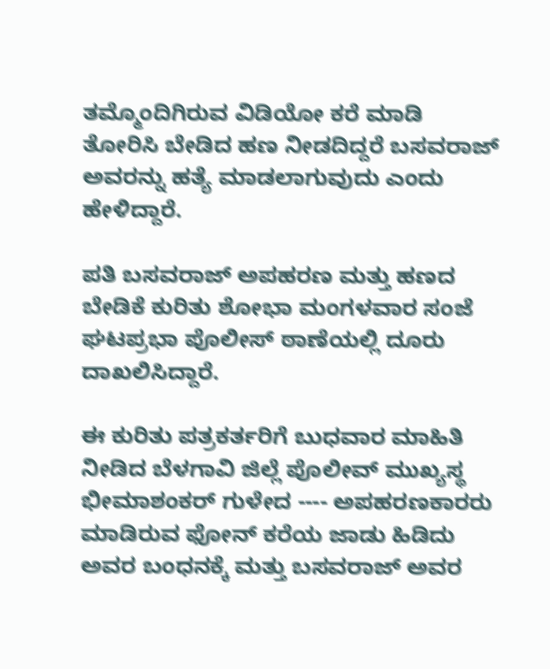ತಮ್ಮೊಂದಿಗಿರುವ ವಿಡಿಯೋ ಕರೆ ಮಾಡಿ ತೋರಿಸಿ ಬೇಡಿದ ಹಣ ನೀಡದಿದ್ದರೆ ಬಸವರಾಜ್ ಅವರನ್ನು ಹತ್ಯೆ ಮಾಡಲಾಗುವುದು ಎಂದು ಹೇಳಿದ್ದಾರೆ.

ಪತಿ ಬಸವರಾಜ್ ಅಪಹರಣ ಮತ್ತು ಹಣದ ಬೇಡಿಕೆ ಕುರಿತು ಶೋಭಾ ಮಂಗಳವಾರ ಸಂಜೆ ಘಟಪ್ರಭಾ ಪೊಲೀಸ್ ಠಾಣೆಯಲ್ಲಿ ದೂರು ದಾಖಲಿಸಿದ್ದಾರೆ.

ಈ ಕುರಿತು ಪತ್ರಕರ್ತರಿಗೆ ಬುಧವಾರ ಮಾಹಿತಿ ನೀಡಿದ ಬೆಳಗಾವಿ ಜಿಲ್ಲೆ ಪೊಲೀವ್ ಮುಖ್ಯಸ್ಥ ಭೀಮಾಶಂಕರ್ ಗುಳೇದ ---- ಅಪಹರಣಕಾರರು ಮಾಡಿರುವ ಫೋನ್ ಕರೆಯ ಜಾಡು ಹಿಡಿದು ಅವರ ಬಂಧನಕ್ಕೆ ಮತ್ತು ಬಸವರಾಜ್ ಅವರ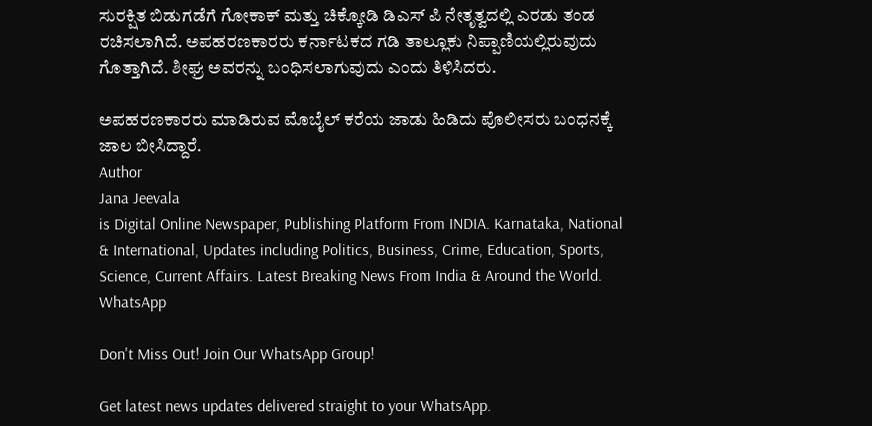ಸುರಕ್ಷಿತ ಬಿಡುಗಡೆಗೆ ಗೋಕಾಕ್ ಮತ್ತು ಚಿಕ್ಕೋಡಿ ಡಿಎಸ್ ಪಿ ನೇತೃತ್ವದಲ್ಲಿ ಎರಡು ತಂಡ ರಚಿಸಲಾಗಿದೆ. ಅಪಹರಣಕಾರರು ಕರ್ನಾಟಕದ ಗಡಿ ತಾಲ್ಲೂಕು ನಿಪ್ಪಾಣಿಯಲ್ಲಿರುವುದು ಗೊತ್ತಾಗಿದೆ. ಶೀಘ್ರ ಅವರನ್ನು ಬಂಧಿಸಲಾಗುವುದು ಎಂದು ತಿಳಿಸಿದರು.

ಅಪಹರಣಕಾರರು ಮಾಡಿರುವ ಮೊಬೈಲ್‌ ಕರೆಯ ಜಾಡು ಹಿಡಿದು ಪೊಲೀಸರು ಬಂಧನಕ್ಕೆ ಜಾಲ ಬೀಸಿದ್ದಾರೆ.
Author
Jana Jeevala
is Digital Online Newspaper, Publishing Platform From INDIA. Karnataka, National & International, Updates including Politics, Business, Crime, Education, Sports, Science, Current Affairs. Latest Breaking News From India & Around the World.
WhatsApp

Don't Miss Out! Join Our WhatsApp Group!

Get latest news updates delivered straight to your WhatsApp.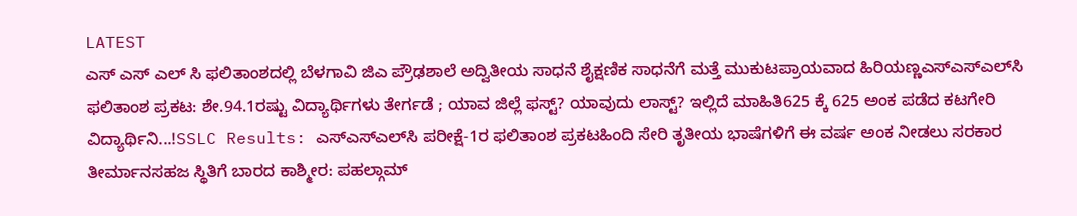LATEST
ಎಸ್ ಎಸ್ ಎಲ್ ಸಿ ಫಲಿತಾಂಶದಲ್ಲಿ ಬೆಳಗಾವಿ ಜಿಎ ಪ್ರೌಢಶಾಲೆ ಅದ್ವಿತೀಯ ಸಾಧನೆ ಶೈಕ್ಷಣಿಕ ಸಾಧನೆಗೆ ಮತ್ತೆ ಮುಕುಟಪ್ರಾಯವಾದ ಹಿರಿಯಣ್ಣಎಸ್‌ಎಸ್‌ಎಲ್‌ಸಿ ಫಲಿತಾಂಶ ಪ್ರಕಟ: ಶೇ.94.1ರಷ್ಟು ವಿದ್ಯಾರ್ಥಿಗಳು ತೇರ್ಗಡೆ ; ಯಾವ ಜಿಲ್ಲೆ ಫಸ್ಟ್? ಯಾವುದು ಲಾಸ್ಟ್? ಇಲ್ಲಿದೆ ಮಾಹಿತಿ625 ಕ್ಕೆ 625 ಅಂಕ ಪಡೆದ ಕಟಗೇರಿ ವಿದ್ಯಾರ್ಥಿನಿ...!SSLC Results: ಎಸ್‌ಎಸ್‌ಎಲ್‌ಸಿ ಪರೀಕ್ಷೆ-1ರ ಫಲಿತಾಂಶ ಪ್ರಕಟಹಿಂದಿ ಸೇರಿ ತೃತೀಯ ಭಾಷೆಗಳಿಗೆ ಈ ವರ್ಷ ಅಂಕ ನೀಡಲು ಸರಕಾರ ತೀರ್ಮಾನಸಹಜ ಸ್ಥಿತಿಗೆ ಬಾರದ ಕಾಶ್ಮೀರ: ಪಹಲ್ಗಾಮ್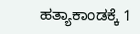ಹತ್ಯಾಕಾಂಡಕ್ಕೆ 1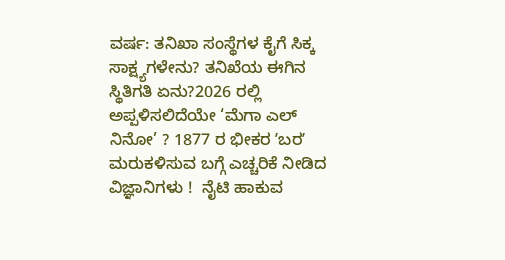ವರ್ಷ: ತನಿಖಾ ಸಂಸ್ಥೆಗಳ ಕೈಗೆ ಸಿಕ್ಕ ಸಾಕ್ಷ್ಯಗಳೇನು? ತನಿಖೆಯ ಈಗಿನ ಸ್ಥಿತಿಗತಿ ಏನು?2026 ರಲ್ಲಿ ಅಪ್ಪಳಿಸಲಿದೆಯೇ ‘ಮೆಗಾ ಎಲ್ ನಿನೋ’ ? 1877 ರ ಭೀಕರ ʼಬರʼ ಮರುಕಳಿಸುವ ಬಗ್ಗೆ ಎಚ್ಚರಿಕೆ ನೀಡಿದ ವಿಜ್ಞಾನಿಗಳು !  ನೈಟಿ ಹಾಕುವ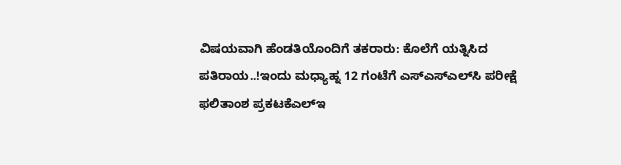ವಿಷಯವಾಗಿ ಹೆಂಡತಿಯೊಂದಿಗೆ ತಕರಾರು: ಕೊಲೆಗೆ ಯತ್ನಿಸಿದ ಪತಿರಾಯ..!ಇಂದು ಮಧ್ಯಾಹ್ನ 12 ಗಂಟೆಗೆ ಎಸ್‌ಎಸ್‌ಎಲ್‌ಸಿ ಪರೀಕ್ಷೆ ಫಲಿತಾಂಶ ಪ್ರಕಟಕೆಎಲ್‌ಇ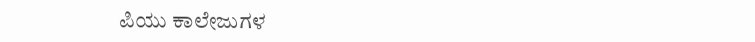ಪಿಯು ಕಾಲೇಜುಗಳ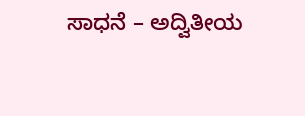ಸಾಧನೆ – ಅದ್ವಿತೀಯ